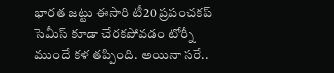భారత జట్టు ఈసారి టీ20 ప్రపంచకప్ సెమీస్ కూడా చేరకపోవడం టోర్నీ ముందే కళ తప్పింది. అయినా సరే..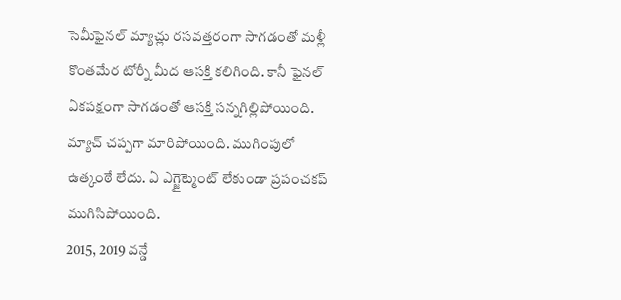సెమీఫైనల్ మ్యాచ్లు రసవత్తరంగా సాగడంతో మళ్లీ కొంతమేర టోర్నీ మీద ఆసక్తి కలిగింది. కానీ ఫైనల్ ఏకపక్షంగా సాగడంతో ఆసక్తి సన్నగిల్లిపోయింది. మ్యాచ్ చప్పగా మారిపోయింది. ముగింపులో ఉత్కంఠే లేదు. ఏ ఎగ్జైట్మెంట్ లేకుండా ప్రపంచకప్ ముగిసిపోయింది.
2015, 2019 వన్డే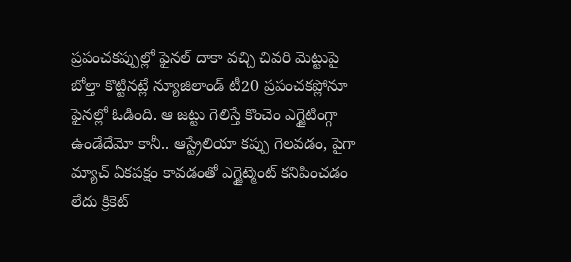ప్రపంచకప్పుల్లో ఫైనల్ దాకా వచ్చి చివరి మెట్టుపై బోల్తా కొట్టినట్లే న్యూజిలాండ్ టీ20 ప్రపంచకప్లోనూ ఫైనల్లో ఓడింది. ఆ జట్టు గెలిస్తే కొంచెం ఎగ్జైటింగ్గా ఉండేదేమో కానీ.. ఆస్ట్రేలియా కప్పు గెలవడం, పైగా మ్యాచ్ ఏకపక్షం కావడంతో ఎగ్జైట్మెంట్ కనిపించడం లేదు క్రికెట్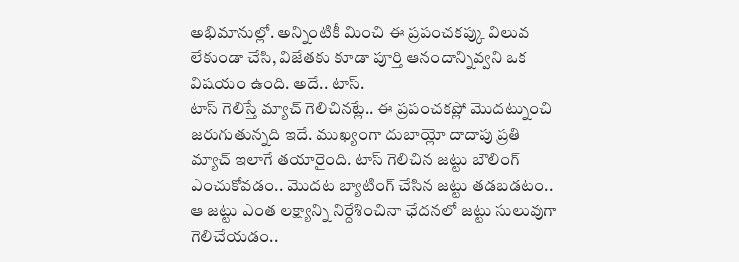అభిమానుల్లో. అన్నింటికీ మించి ఈ ప్రపంచకప్కు విలువ లేకుండా చేసి, విజేతకు కూడా పూర్తి ఆనందాన్నివ్వని ఒక విషయం ఉంది. అదే.. టాస్.
టాస్ గెలిస్తే మ్యాచ్ గెలిచినట్లే.. ఈ ప్రపంచకప్లో మొదట్నుంచి జరుగుతున్నది ఇదే. ముఖ్యంగా దుబాయ్లో దాదాపు ప్రతి మ్యాచ్ ఇలాగే తయారైంది. టాస్ గెలిచిన జట్టు బౌలింగ్ ఎంచుకోవడం.. మొదట బ్యాటింగ్ చేసిన జట్టు తడబడటం.. ఆ జట్టు ఎంత లక్ష్యాన్ని నిర్దేశించినా ఛేదనలో జట్టు సులువుగా గెలిచేయడం..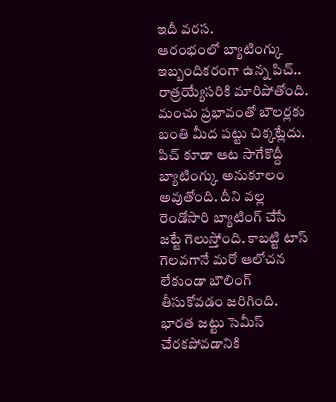ఇదీ వరస.
ఆరంభంలో బ్యాటింగ్కు ఇబ్బందికరంగా ఉన్న పిచ్.. రాత్రయ్యేసరికి మారిపోతోంది. మంచు ప్రభావంతో బౌలర్లకు బంతి మీద పట్టు చిక్కట్లేదు. పిచ్ కూడా ఆట సాగేకొద్దీ బ్యాటింగ్కు అనుకూలం అవుతోంది. దీని వల్ల రెండోసారి బ్యాటింగ్ చేసే జట్టే గెలుస్తోంది. కాబట్టి టాస్ గెలవగానే మరో ఆలోచన లేకుండా బౌలింగ్ తీసుకోవడం జరిగింది.
భారత జట్టు సెమీస్ చేరకపోవడానికి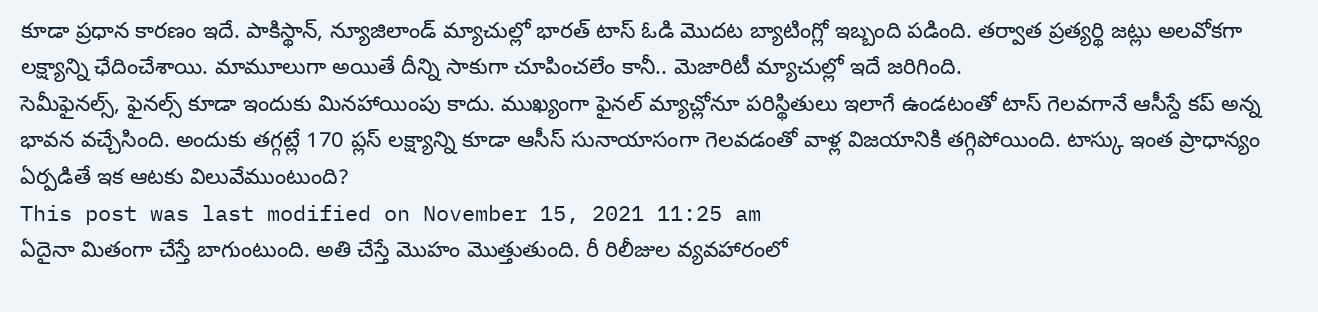కూడా ప్రధాన కారణం ఇదే. పాకిస్థాన్, న్యూజిలాండ్ మ్యాచుల్లో భారత్ టాస్ ఓడి మొదట బ్యాటింగ్లో ఇబ్బంది పడింది. తర్వాత ప్రత్యర్థి జట్లు అలవోకగా లక్ష్యాన్ని ఛేదించేశాయి. మామూలుగా అయితే దీన్ని సాకుగా చూపించలేం కానీ.. మెజారిటీ మ్యాచుల్లో ఇదే జరిగింది.
సెమీఫైనల్స్, ఫైనల్స్ కూడా ఇందుకు మినహాయింపు కాదు. ముఖ్యంగా ఫైనల్ మ్యాచ్లోనూ పరిస్థితులు ఇలాగే ఉండటంతో టాస్ గెలవగానే ఆసీస్దే కప్ అన్న భావన వచ్చేసింది. అందుకు తగ్గట్లే 170 ప్లస్ లక్ష్యాన్ని కూడా ఆసీస్ సునాయాసంగా గెలవడంతో వాళ్ల విజయానికి తగ్గిపోయింది. టాస్కు ఇంత ప్రాధాన్యం ఏర్పడితే ఇక ఆటకు విలువేముంటుంది?
This post was last modified on November 15, 2021 11:25 am
ఏదైనా మితంగా చేస్తే బాగుంటుంది. అతి చేస్తే మొహం మొత్తుతుంది. రీ రిలీజుల వ్యవహారంలో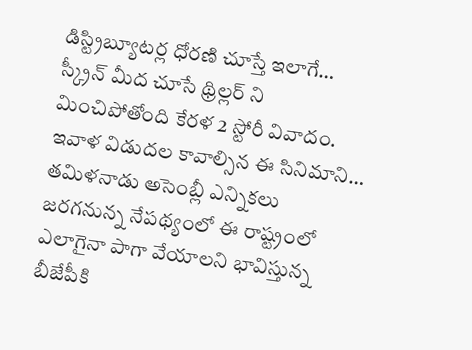డిస్ట్రిబ్యూటర్ల ధోరణి చూస్తే ఇలాగే…
స్క్రీన్ మీద చూసే థ్రిల్లర్ ని మించిపోతోంది కేరళ 2 స్టోరీ వివాదం. ఇవాళ విడుదల కావాల్సిన ఈ సినిమాని…
తమిళనాడు అసెంబ్లీ ఎన్నికలు జరగనున్న నేపథ్యంలో ఈ రాష్ట్రంలో ఎలాగైనా పాగా వేయాలని భావిస్తున్న బీజేపీకి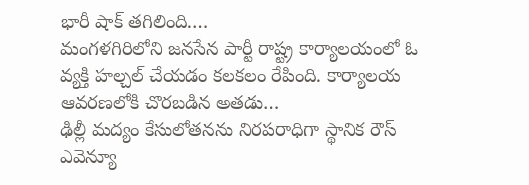భారీ షాక్ తగిలింది.…
మంగళగిరిలోని జనసేన పార్టీ రాష్ట్ర కార్యాలయంలో ఓ వ్యక్తి హల్చల్ చేయడం కలకలం రేపింది. కార్యాలయ ఆవరణలోకి చొరబడిన అతడు…
ఢిల్లీ మద్యం కేసులోతనను నిరపరాధిగా స్థానిక రౌస్ ఎవెన్యూ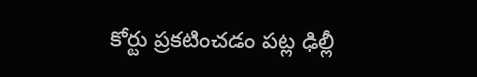కోర్టు ప్రకటించడం పట్ల ఢిల్లీ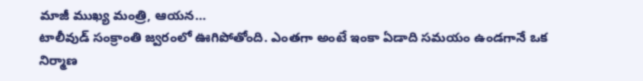మాజీ ముఖ్య మంత్రి, ఆయన…
టాలీవుడ్ సంక్రాంతి జ్వరంలో ఊగిపోతోంది. ఎంతగా అంటే ఇంకా ఏడాది సమయం ఉండగానే ఒక నిర్మాణ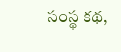సంస్థ కథ,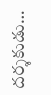దర్శకుడు…